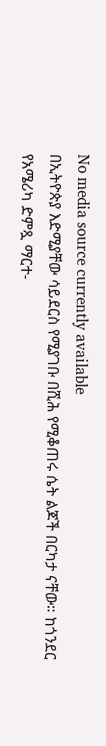No media source currently available
በኢትዮጵያ እድሚያቸው ሳይደርስ የሚያገቡ በሺሕ የሚቆጠሩ ሴት ልጆች በርካታ ናቸው። ከጎንደር የአሜሪካ ድምጿ ማርተ-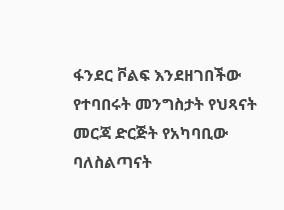ፋንደር ቮልፍ እንደዘገበችው የተባበሩት መንግስታት የህጻናት መርጃ ድርጅት የአካባቢው ባለስልጣናት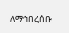ለማኅበረሰቡ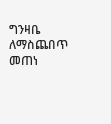ግንዛቤ ለማስጨበጥ መጠነ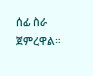ሰፊ ስራ ጀምረዋል።